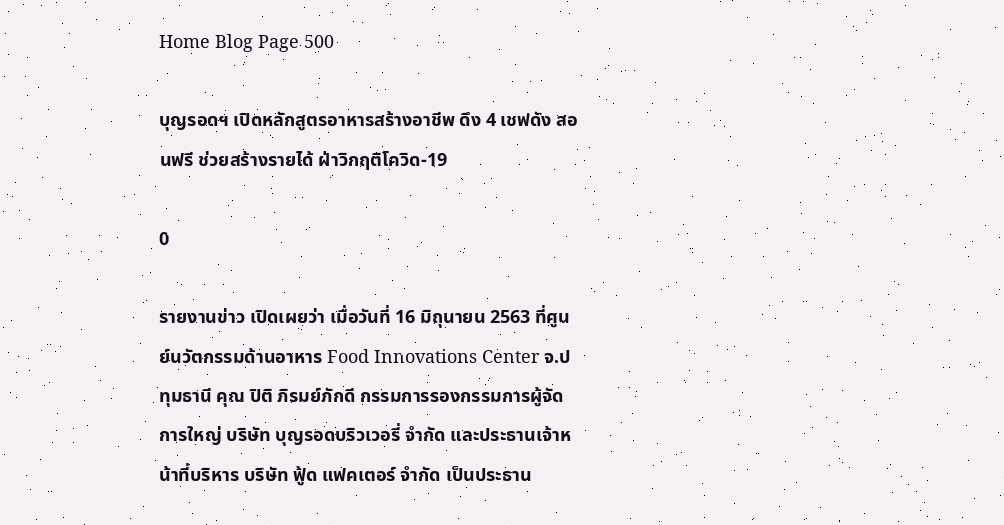Home Blog Page 500

บุญรอดฯ เปิดหลักสูตรอาหารสร้างอาชีพ ดึง 4 เชฟดัง สอนฟรี ช่วยสร้างรายได้ ฝ่าวิกฤติโควิด-19

0

รายงานข่าว เปิดเผยว่า เมื่อวันที่ 16 มิถุนายน 2563 ที่ศูนย์นวัตกรรมด้านอาหาร Food Innovations Center จ.ปทุมธานี คุณ ปิติ ภิรมย์ภักดี กรรมการรองกรรมการผู้จัดการใหญ่ บริษัท บุญรอดบริวเวอรี่ จำกัด และประธานเจ้าหน้าที่บริหาร บริษัท ฟู้ด แฟคเตอร์ จำกัด เป็นประธาน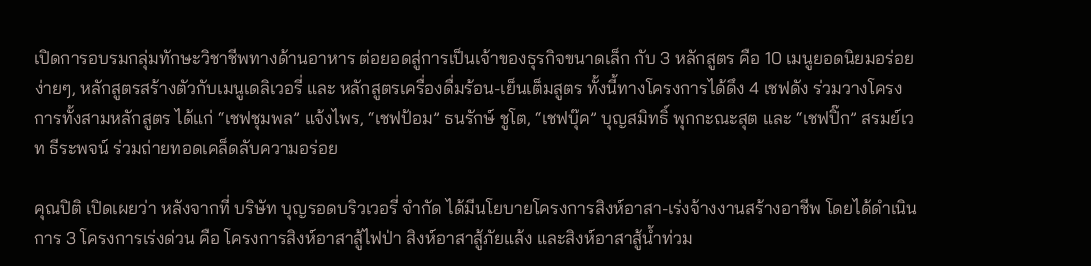เปิดการอบรมกลุ่มทักษะวิชาชีพทางด้านอาหาร ต่อยอดสู่การเป็นเจ้าของธุรกิจขนาดเล็ก กับ 3 หลักสูตร คือ 10 เมนูยอดนิยมอร่อยง่ายๆ, หลักสูตรสร้างตัวกับเมนูเดลิเวอรี่ และ หลักสูตรเครื่องดื่มร้อน-เย็นเต็มสูตร ทั้งนี้ทางโครงการได้ดึง 4 เชฟดัง ร่วมวางโครงการทั้งสามหลักสูตร ได้แก่ “เชฟชุมพล” แจ้งไพร, “เชฟป้อม” ธนรักษ์ ชูโต, “เชฟบุ๊ค” บุญสมิทธิ์ พุกกะณะสุต และ “เชฟปิ๊ก” สรมย์เวท ธีระพจน์ ร่วมถ่ายทอดเคล็ดลับความอร่อย

คุณปิติ เปิดเผยว่า หลังจากที่ บริษัท บุญรอดบริวเวอรี่ จำกัด ได้มีนโยบายโครงการสิงห์อาสา-เร่งจ้างงานสร้างอาชีพ โดยได้ดำเนินการ 3 โครงการเร่งด่วน คือ โครงการสิงห์อาสาสู้ไฟป่า สิงห์อาสาสู้ภัยแล้ง และสิงห์อาสาสู้น้ำท่วม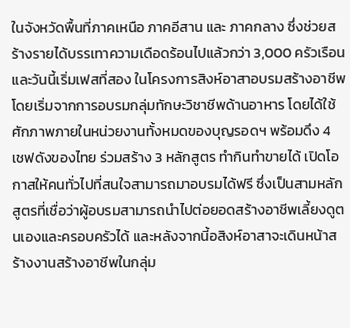ในจังหวัดพื้นที่ภาคเหนือ ภาคอีสาน และ ภาคกลาง ซึ่งช่วยสร้างรายได้บรรเทาความเดือดร้อนไปแล้วกว่า 3,000 ครัวเรือน และวันนี้เริ่มเฟสที่สอง ในโครงการสิงห์อาสาอบรมสร้างอาชีพ โดยเริ่มจากการอบรมกลุ่มทักษะวิชาชีพด้านอาหาร โดยได้ใช้ศักภาพภายในหน่วยงานทั้งหมดของบุญรอดฯ พร้อมดึง 4 เชฟดังของไทย ร่วมสร้าง 3 หลักสูตร ทำกินทำขายได้ เปิดโอกาสให้คนทั่วไปที่สนใจสามารถมาอบรมได้ฟรี ซึ่งเป็นสามหลักสูตรที่เชื่อว่าผู้อบรมสามารถนำไปต่อยอดสร้างอาชีพเลี้ยงดูตนเองและครอบครัวได้ และหลังจากนี้อสิงห์อาสาจะเดินหน้าสร้างงานสร้างอาชีพในกลุ่ม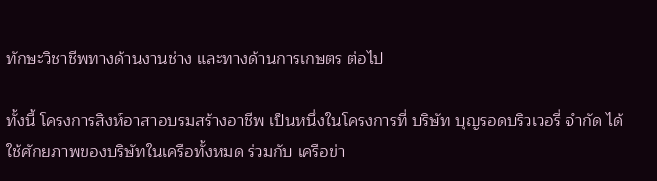ทักษะวิชาชีพทางด้านงานช่าง และทางด้านการเกษตร ต่อไป

ทั้งนี้ โครงการสิงห์อาสาอบรมสร้างอาชีพ เป็นหนึ่งในโครงการที่ บริษัท บุญรอดบริวเวอรี่ จำกัด ได้ใช้ศักยภาพของบริษัทในเครือทั้งหมด ร่วมกับ เครือข่า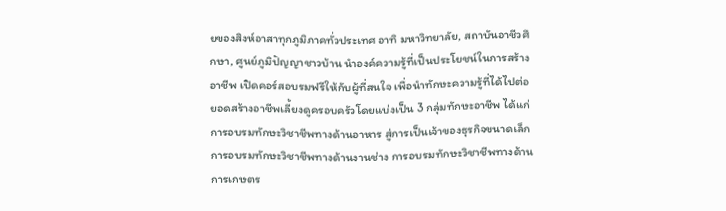ยของสิงห์อาสาทุกภูมิภาคทั่วประเทศ อาทิ มหาวิทยาลัย, สถาบันอาชีวศึกษา, ศูนย์ภูมิปัญญาชาวบ้าน นำองค์ความรู้ที่เป็นประโยชน์ในการสร้างอาชีพ เปิดคอร์สอบรมฟรีให้กับผู้ที่สนใจ เพื่อนำทักษะความรู้ที่ได้ไปต่อยอดสร้างอาชีพเลี้ยงดูครอบครัวโดยแบ่งเป็น 3 กลุ่มทักษะอาชีพ ได้แก่ การอบรมทักษะวิชาชีพทางด้านอาหาร สู่การเป็นเจ้าของธุรกิจขนาดเล็ก การอบรมทักษะวิชาชีพทางด้านงานช่าง การอบรมทักษะวิชาชีพทางด้านการเกษตร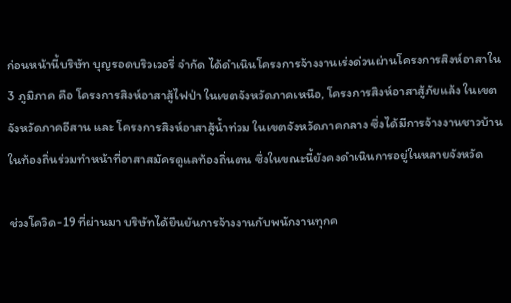ก่อนหน้านี้บริษัท บุญรอดบริวเวอรี่ จำกัด ได้ดำเนินโครงการจ้างงานเร่งด่วนผ่านโครงการสิงห์อาสาใน 3 ภูมิภาค คือ โครงการสิงห์อาสาสู้ไฟป่า ในเขตจังหวัดภาคเหนือ, โครงการสิงห์อาสาสู้ภัยแล้ง ในเขตจังหวัดภาคอีสาน และ โครงการสิงห์อาสาสู้น้ำท่วม ในเขตจังหวัดภาคกลาง ซึ่งได้มีการจ้างงานชาวบ้านในท้องถิ่นร่วมทำหน้าที่อาสาสมัครดูแลท้องถิ่นตน ซึ่งในขณะนี้ยังคงดำเนินการอยู่ในหลายจังหวัด

ช่วงโควิด-19 ที่ผ่านมา บริษัทได้ยืนยันการจ้างงานกับพนักงานทุกค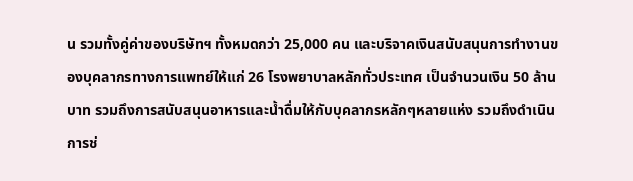น รวมทั้งคู่ค่าของบริษัทฯ ทั้งหมดกว่า 25,000 คน และบริจาคเงินสนับสนุนการทำงานของบุคลากรทางการแพทย์ให้แก่ 26 โรงพยาบาลหลักทั่วประเทศ เป็นจำนวนเงิน 50 ล้านบาท รวมถึงการสนับสนุนอาหารและน้ำดื่มให้กับบุคลากรหลักๆหลายแห่ง รวมถึงดำเนินการช่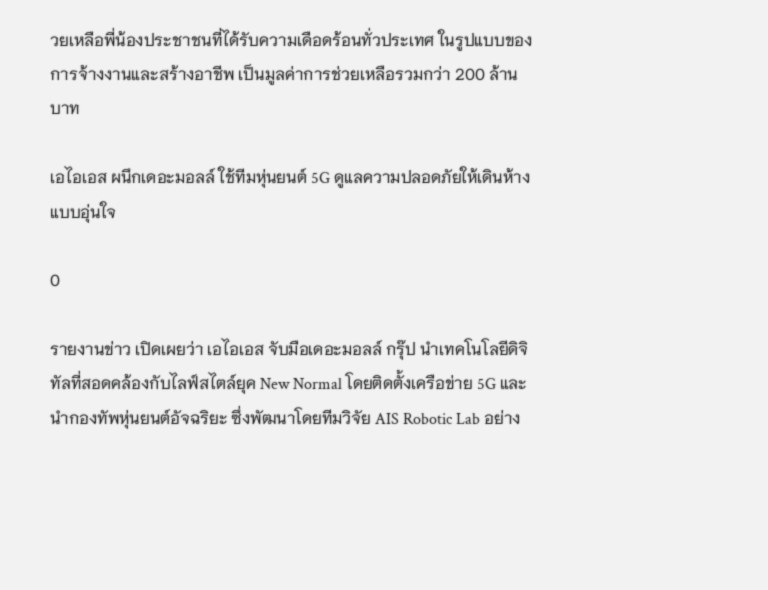วยเหลือพี่น้องประชาชนที่ได้รับความเดือดร้อนทั่วประเทศ ในรูปแบบของการจ้างงานและสร้างอาชีพ เป็นมูลค่าการช่วยเหลือรวมกว่า 200 ล้านบาท

เอไอเอส ผนึกเดอะมอลล์ ใช้ทีมหุ่นยนต์ 5G ดูแลความปลอดภัยให้เดินห้างแบบอุ่นใจ

0

รายงานข่าว เปิดเผยว่า เอไอเอส จับมือเดอะมอลล์ กรุ๊ป นำเทคโนโลยีดิจิทัลที่สอดคล้องกับไลฟ์สไตล์ยุค New Normal โดยติดตั้งเครือข่าย 5G และนำกองทัพหุ่นยนต์อัจฉริยะ ซึ่งพัฒนาโดยทีมวิจัย AIS Robotic Lab อย่าง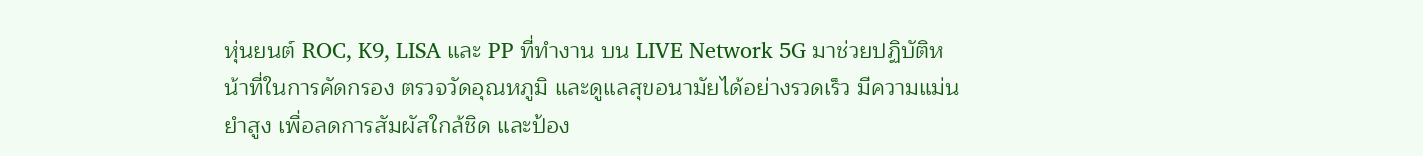หุ่นยนต์ ROC, K9, LISA และ PP ที่ทำงาน บน LIVE Network 5G มาช่วยปฏิบัติหน้าที่ในการคัดกรอง ตรวจวัดอุณหภูมิ และดูแลสุขอนามัยได้อย่างรวดเร็ว มีความแม่นยำสูง เพื่อลดการสัมผัสใกล้ชิด และป้อง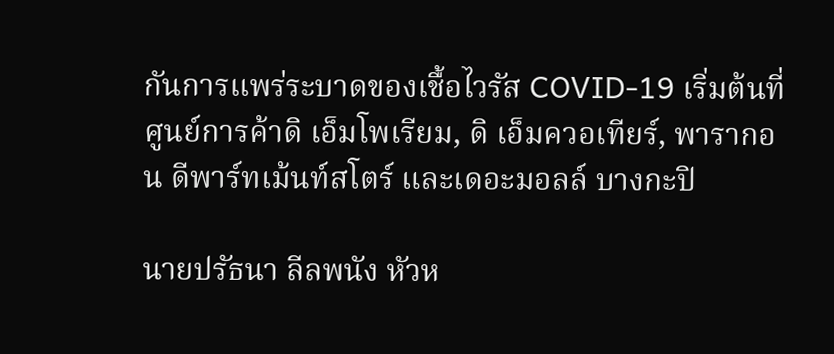กันการแพร่ระบาดของเชื้อไวรัส COVID-19 เริ่มต้นที่ศูนย์การค้าดิ เอ็มโพเรียม, ดิ เอ็มควอเทียร์, พารากอน ดีพาร์ทเม้นท์สโตร์ และเดอะมอลล์ บางกะปิ

นายปรัธนา ลีลพนัง หัวห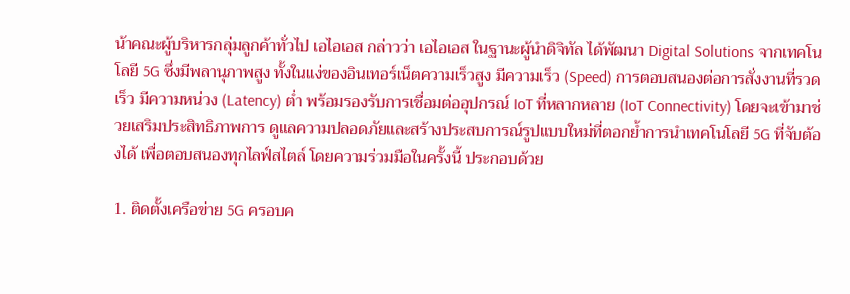น้าคณะผู้บริหารกลุ่มลูกค้าทั่วไป เอไอเอส กล่าวว่า เอไอเอส ในฐานะผู้นำดิจิทัล ได้พัฒนา Digital Solutions จากเทคโนโลยี 5G ซึ่งมีพลานุภาพสูง ทั้งในแง่ของอินเทอร์เน็ตความเร็วสูง มีความเร็ว (Speed) การตอบสนองต่อการสั่งงานที่รวดเร็ว มีความหน่วง (Latency) ต่ำ พร้อมรองรับการเชื่อมต่ออุปกรณ์ IoT ที่หลากหลาย (IoT Connectivity) โดยจะเข้ามาช่วยเสริมประสิทธิภาพการ ดูแลความปลอดภัยและสร้างประสบการณ์รูปแบบใหม่ที่ตอกย้ำการนำเทคโนโลยี 5G ที่จับต้องได้ เพื่อตอบสนองทุกไลฟ์สไตล์ โดยความร่วมมือในครั้งนี้ ประกอบด้วย

1. ติดตั้งเครือข่าย 5G ครอบค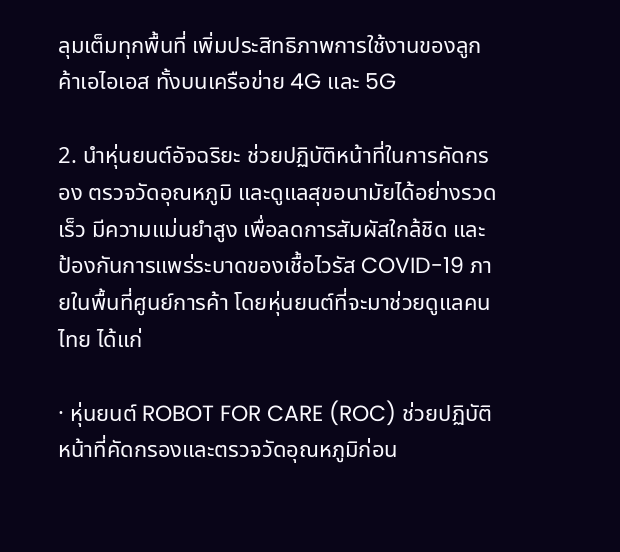ลุมเต็มทุกพื้นที่ เพิ่มประสิทธิภาพการใช้งานของลูกค้าเอไอเอส ทั้งบนเครือข่าย 4G และ 5G

2. นำหุ่นยนต์อัจฉริยะ ช่วยปฏิบัติหน้าที่ในการคัดกรอง ตรวจวัดอุณหภูมิ และดูแลสุขอนามัยได้อย่างรวดเร็ว มีความแม่นยำสูง เพื่อลดการสัมผัสใกล้ชิด และป้องกันการแพร่ระบาดของเชื้อไวรัส COVID-19 ภายในพื้นที่ศูนย์การค้า โดยหุ่นยนต์ที่จะมาช่วยดูแลคนไทย ได้แก่

· หุ่นยนต์ ROBOT FOR CARE (ROC) ช่วยปฏิบัติหน้าที่คัดกรองและตรวจวัดอุณหภูมิก่อน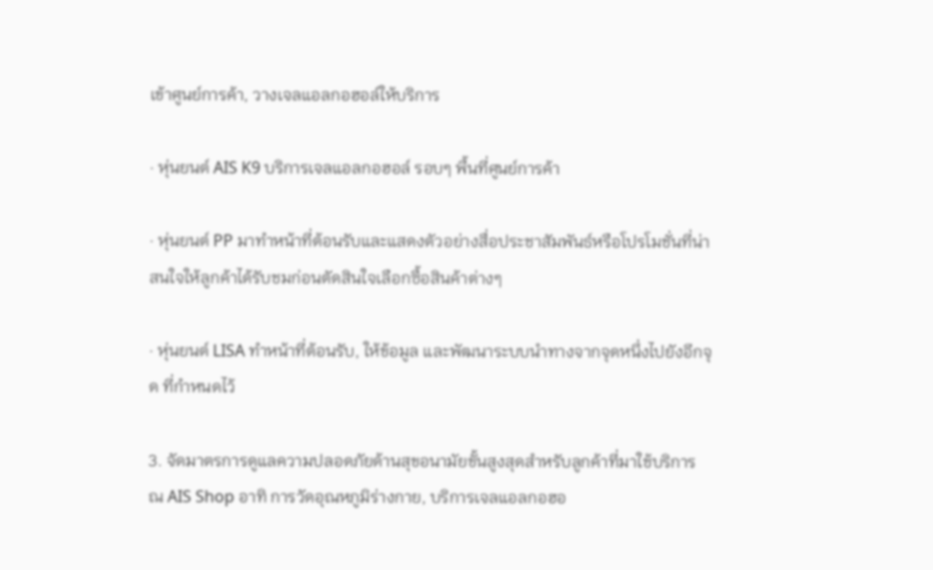เข้าศูนย์การค้า, วางเจลแอลกอฮอล์ให้บริการ

· หุ่นยนต์ AIS K9 บริการเจลแอลกอฮอล์ รอบๆ พื้นที่ศูนย์การค้า

· หุ่นยนต์ PP มาทำหน้าที่ต้อนรับและแสดงตัวอย่างสื่อประชาสัมพันธ์หรือโปรโมชั่นที่น่าสนใจให้ลูกค้าได้รับชมก่อนตัดสินใจเลือกซื้อสินค้าต่างๆ

· หุ่นยนต์ LISA ทำหน้าที่ต้อนรับ, ให้ข้อมูล และพัฒนาระบบนำทางจากจุดหนึ่งไปยังอีกจุด ที่กำหนดไว้

3. จัดมาตรการดูแลความปลอดภัยด้านสุขอนามัยขั้นสูงสุดสำหรับลูกค้าที่มาใช้บริการ ณ AIS Shop อาทิ การวัดอุณหภูมิร่างกาย, บริการเจลแอลกอฮอ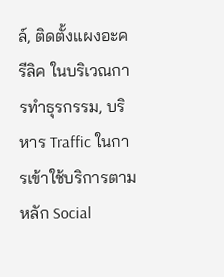ล์, ติดตั้งแผงอะครีลิค ในบริเวณการทำธุรกรรม, บริหาร Traffic ในการเข้าใช้บริการตามหลัก Social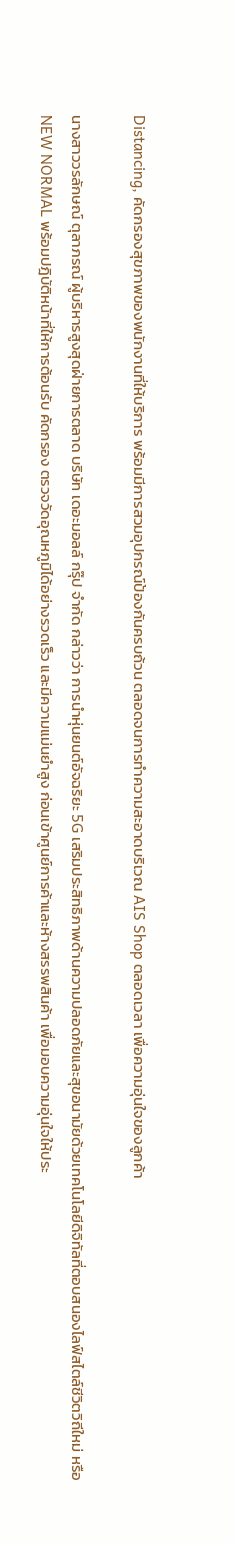Distancing, คัดกรองสุขภาพของพนักงานที่ให้บริการ พร้อมมีการสวมอุปกรณ์ป้องกันครบถ้วน ตลอดจนการทำความสะอาดบริเวณ AIS Shop ตลอดเวลา เพื่อความอุ่นใจของลูกค้า

นางสาววรลักษณ์ ตุลาภรณ์ ผู้บริหารสูงสุดฝ่ายการตลาด บริษัท เดอะมอลล์ กรุ๊ป จำกัด กล่าวว่า การนำหุ่นยนต์อัจฉริยะ 5G เสริมประสิทธิภาพด้านความปลอดภัยและสุขอนามัยด้วยเทคโนโลยีดิจิทัลที่ตอบสนองไลฟ์สไตล์ชีวิตวิถีใหม่ หรือ NEW NORMAL พร้อมปฎิบัติหน้าที่ให้การต้อนรับ คัดกรอง ตรวจวัดอุณหภูมิได้อย่างรวดเร็ว และมีความแม่นยำสูง ก่อนเข้าศูนย์การค้าและห้างสรรพสินค้า เพื่อมอบความอุ่นใจให้ประ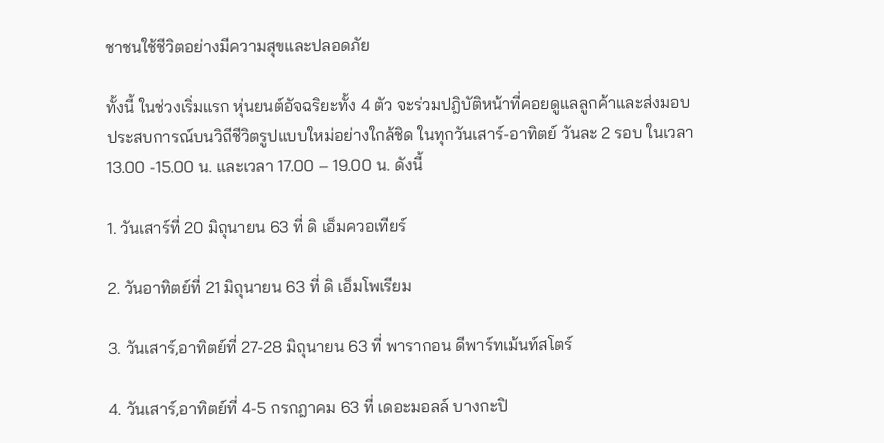ชาชนใช้ชีวิตอย่างมีความสุขและปลอดภัย

ทั้งนี้ ในช่วงเริ่มแรก หุ่นยนต์อัจฉริยะทั้ง 4 ตัว จะร่วมปฎิบัติหน้าที่คอยดูแลลูกค้าและส่งมอบประสบการณ์บนวิถีชีวิตรูปแบบใหม่อย่างใกล้ชิด ในทุกวันเสาร์-อาทิตย์ วันละ 2 รอบ ในเวลา 13.00 -15.00 น. และเวลา 17.00 – 19.00 น. ดังนี้

1. วันเสาร์ที่ 20 มิถุนายน 63 ที่ ดิ เอ็มควอเทียร์

2. วันอาทิตย์ที่ 21 มิถุนายน 63 ที่ ดิ เอ็มโพเรียม

3. วันเสาร์,อาทิตย์ที่ 27-28 มิถุนายน 63 ที่ พารากอน ดีพาร์ทเม้นท์สโตร์

4. วันเสาร์,อาทิตย์ที่ 4-5 กรกฎาคม 63 ที่ เดอะมอลล์ บางกะปิ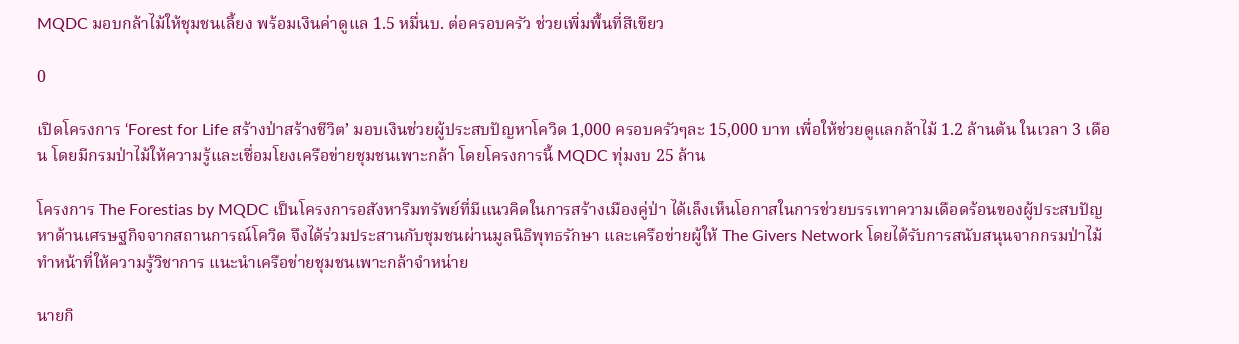MQDC มอบกล้าไม้ให้ชุมชนเลี้ยง พร้อมเงินค่าดูแล 1.5 หมื่นบ. ต่อครอบครัว ช่วยเพิ่มพื้นที่สีเขียว

0

เปิดโครงการ ‘Forest for Life สร้างป่าสร้างชีวิต’ มอบเงินช่วยผู้ประสบปัญหาโควิด 1,000 ครอบครัวๆละ 15,000 บาท เพื่อให้ช่วยดูแลกล้าไม้ 1.2 ล้านต้น ในเวลา 3 เดือน โดยมีกรมป่าไม้ให้ความรู้และเชื่อมโยงเครือข่ายชุมชนเพาะกล้า โดยโครงการนี้ MQDC ทุ่มงบ 25 ล้าน

โครงการ The Forestias by MQDC เป็นโครงการอสังหาริมทรัพย์ที่มีแนวคิดในการสร้างเมืองคู่ป่า ได้เล็งเห็นโอกาสในการช่วยบรรเทาความเดือดร้อนของผู้ประสบปัญหาด้านเศรษฐกิจจากสถานการณ์โควิด จึงได้ร่วมประสานกับชุมชนผ่านมูลนิธิพุทธรักษา และเครือข่ายผู้ให้ The Givers Network โดยได้รับการสนับสนุนจากกรมป่าไม้ทำหน้าที่ให้ความรู้วิชาการ แนะนำเครือข่ายชุมชนเพาะกล้าจำหน่าย

นายกิ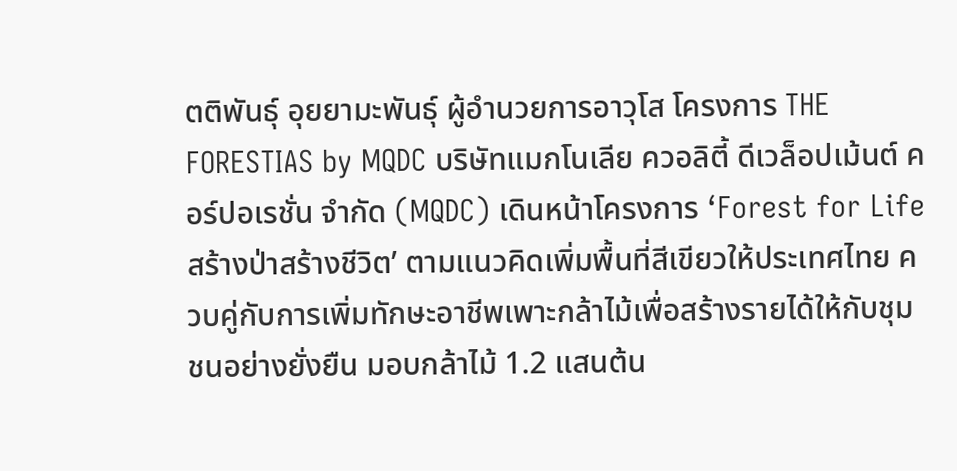ตติพันธุ์ อุยยามะพันธุ์ ผู้อำนวยการอาวุโส โครงการ THE FORESTIAS by MQDC บริษัทแมกโนเลีย ควอลิตี้ ดีเวล็อปเม้นต์ คอร์ปอเรชั่น จำกัด (MQDC) เดินหน้าโครงการ ‘Forest for Life สร้างป่าสร้างชีวิต’ ตามแนวคิดเพิ่มพื้นที่สีเขียวให้ประเทศไทย ควบคู่กับการเพิ่มทักษะอาชีพเพาะกล้าไม้เพื่อสร้างรายได้ให้กับชุมชนอย่างยั่งยืน มอบกล้าไม้ 1.2 แสนต้น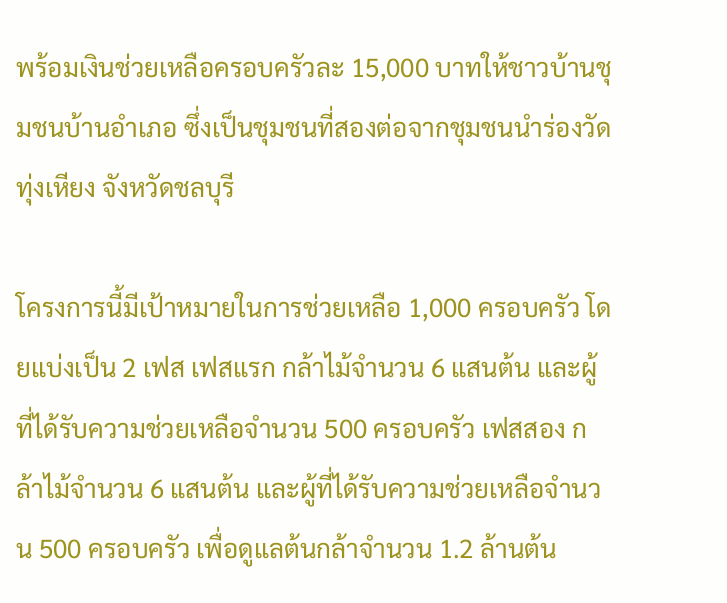พร้อมเงินช่วยเหลือครอบครัวละ 15,000 บาทให้ชาวบ้านชุมชนบ้านอำเภอ ซึ่งเป็นชุมชนที่สองต่อจากชุมชนนำร่องวัดทุ่งเหียง จังหวัดชลบุรี

โครงการนี้มีเป้าหมายในการช่วยเหลือ 1,000 ครอบครัว โดยแบ่งเป็น 2 เฟส เฟสแรก กล้าไม้จำนวน 6 แสนต้น และผู้ที่ได้รับความช่วยเหลือจำนวน 500 ครอบครัว เฟสสอง กล้าไม้จำนวน 6 แสนต้น และผู้ที่ได้รับความช่วยเหลือจำนวน 500 ครอบครัว เพื่อดูแลต้นกล้าจำนวน 1.2 ล้านต้น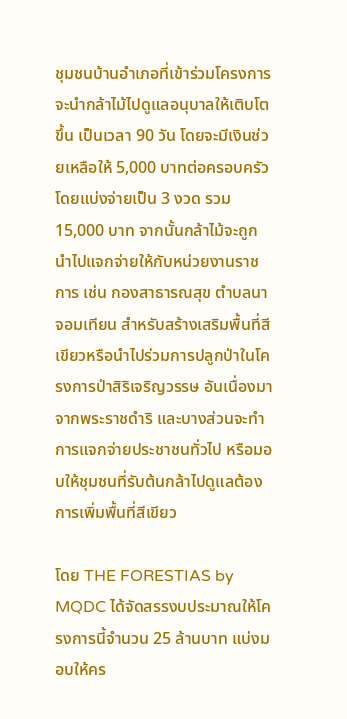ชุมชนบ้านอำเภอที่เข้าร่วมโครงการ จะนำกล้าไม้ไปดูแลอนุบาลให้เติบโตขึ้น เป็นเวลา 90 วัน โดยจะมีเงินช่วยเหลือให้ 5,000 บาทต่อครอบครัว โดยแบ่งจ่ายเป็น 3 งวด รวม 15,000 บาท จากนั้นกล้าไม้จะถูกนำไปแจกจ่ายให้กับหน่วยงานราชการ เช่น กองสาธารณสุข ตำบลนาจอมเทียน สำหรับสร้างเสริมพื้นที่สีเขียวหรือนำไปร่วมการปลูกป่าในโครงการป่าสิริเจริญวรรษ อันเนื่องมาจากพระราชดำริ และบางส่วนจะทำการแจกจ่ายประชาชนทั่วไป หรือมอบให้ชุมชนที่รับต้นกล้าไปดูแลต้องการเพิ่มพื้นที่สีเขียว

โดย THE FORESTIAS by MQDC ได้จัดสรรงบประมาณให้โครงการนี้จำนวน 25 ล้านบาท แบ่งมอบให้คร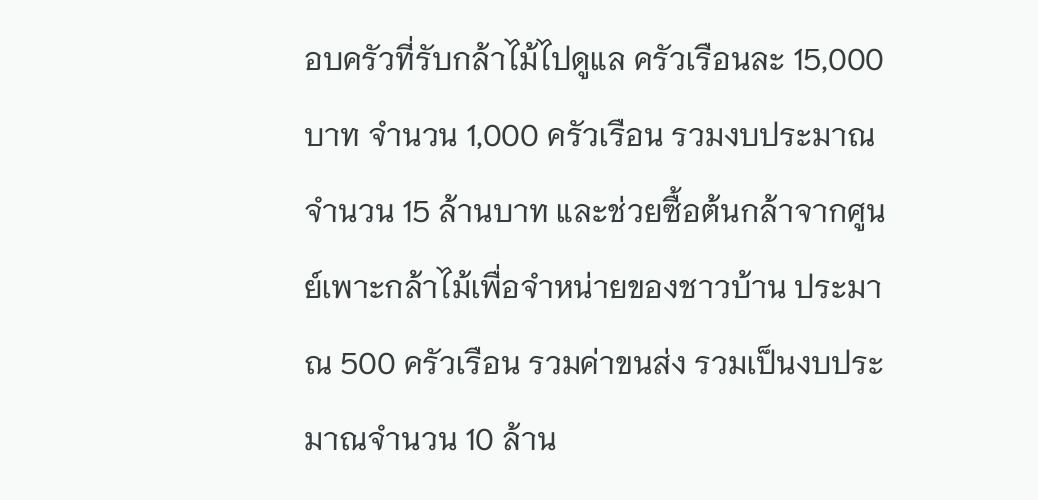อบครัวที่รับกล้าไม้ไปดูแล ครัวเรือนละ 15,000 บาท จำนวน 1,000 ครัวเรือน รวมงบประมาณจำนวน 15 ล้านบาท และช่วยซื้อต้นกล้าจากศูนย์เพาะกล้าไม้เพื่อจำหน่ายของชาวบ้าน ประมาณ 500 ครัวเรือน รวมค่าขนส่ง รวมเป็นงบประมาณจำนวน 10 ล้าน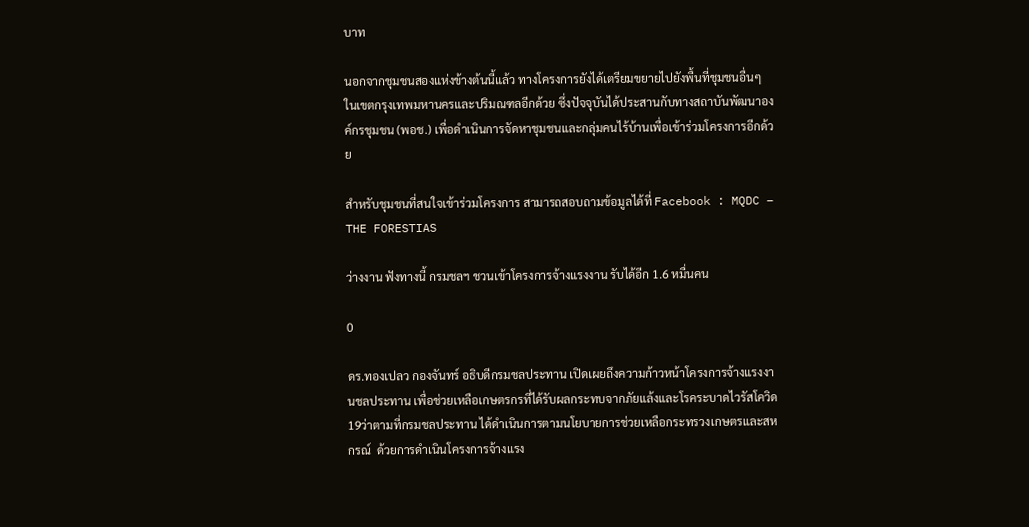บาท

นอกจากชุมชนสองแห่งข้างต้นนี้แล้ว ทางโครงการยังได้เตรียมขยายไปยังพื้นที่ชุมชนอื่นๆ ในเขตกรุงเทพมหานครและปริมณฑลอีกด้วย ซึ่งปัจจุบันได้ประสานกับทางสถาบันพัฒนาองค์กรชุมชน (พอช.) เพื่อดำเนินการจัดหาชุมชนและกลุ่มคนไร้บ้านเพื่อเข้าร่วมโครงการอีกด้วย

สำหรับชุมชนที่สนใจเข้าร่วมโครงการ สามารถสอบถามข้อมูลได้ที่ Facebook : MQDC – THE FORESTIAS

ว่างงาน ฟังทางนี้ กรมชลฯ ชวนเข้าโครงการจ้างแรงงาน รับได้อีก 1.6 หมื่นคน

0

ดร.ทองเปลว กองจันทร์ อธิบดีกรมชลประทาน เปิดเผยถึงความก้าวหน้าโครงการจ้างแรงงานชลประทาน เพื่อช่วยเหลือเกษตรกรที่ได้รับผลกระทบจากภัยแล้งและโรคระบาดไวรัสโควิด 19ว่าตามที่กรมชลประทาน ได้ดำเนินการตามนโยบายการช่วยเหลือกระทรวงเกษตรและสหกรณ์  ด้วยการดำเนินโครงการจ้างแรง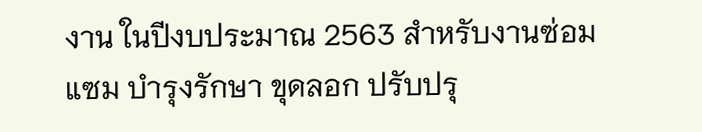งาน ในปีงบประมาณ 2563 สำหรับงานซ่อมแซม บำรุงรักษา ขุดลอก ปรับปรุ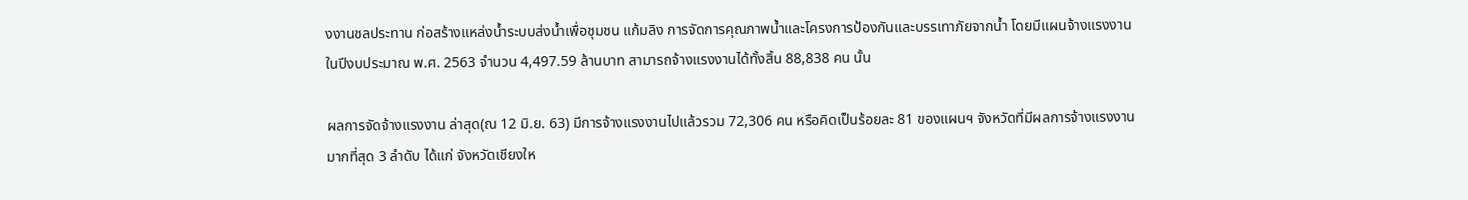งงานชลประทาน ก่อสร้างแหล่งน้ำระบบส่งน้ำเพื่อชุมชน แก้มลิง การจัดการคุณภาพน้ำและโครงการป้องกันและบรรเทาภัยจากน้ำ โดยมีแผนจ้างแรงงานในปีงบประมาณ พ.ศ. 2563 จำนวน 4,497.59 ล้านบาท สามารถจ้างแรงงานได้ทั้งสิ้น 88,838 คน นั้น

ผลการจัดจ้างแรงงาน ล่าสุด(ณ 12 มิ.ย. 63) มีการจ้างแรงงานไปแล้วรวม 72,306 คน หรือคิดเป็นร้อยละ 81 ของแผนฯ จังหวัดที่มีผลการจ้างแรงงานมากที่สุด 3 ลำดับ ได้แก่ จังหวัดเชียงให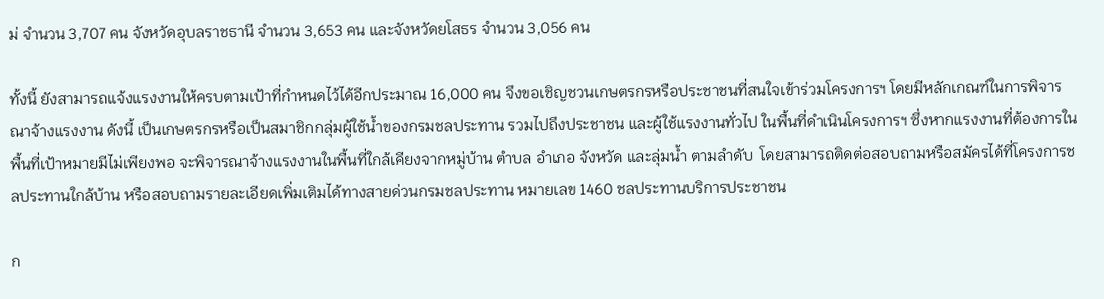ม่ จำนวน 3,707 คน จังหวัดอุบลราชธานี จำนวน 3,653 คน และจังหวัดยโสธร จำนวน 3,056 คน

ทั้งนี้ ยังสามารถแจ้งแรงงานให้ครบตามเป้าที่กำหนดไว้ได้อีกประมาณ 16,000 คน จึงขอเชิญชวนเกษตรกรหรือประชาชนที่สนใจเข้าร่วมโครงการฯ โดยมีหลักเกณฑ์ในการพิจารณาจ้างแรงงาน ดังนี้ เป็นเกษตรกรหรือเป็นสมาชิกกลุ่มผู้ใช้น้ำของกรมชลประทาน รวมไปถึงประชาชน และผู้ใช้แรงงานทั่วไป ในพื้นที่ดำเนินโครงการฯ ซึ่งหากแรงงานที่ต้องการในพื้นที่เป้าหมายมีไม่เพียงพอ จะพิจารณาจ้างแรงงานในพื้นที่ใกล้เคียงจากหมู่บ้าน ตำบล อำเภอ จังหวัด และลุ่มน้ำ ตามลำดับ  โดยสามารถติดต่อสอบถามหรือสมัครได้ที่โครงการชลประทานใกล้บ้าน หรือสอบถามรายละเอียดเพิ่มเติมได้ทางสายด่วนกรมชลประทาน หมายเลข 1460 ชลประทานบริการประชาชน

ก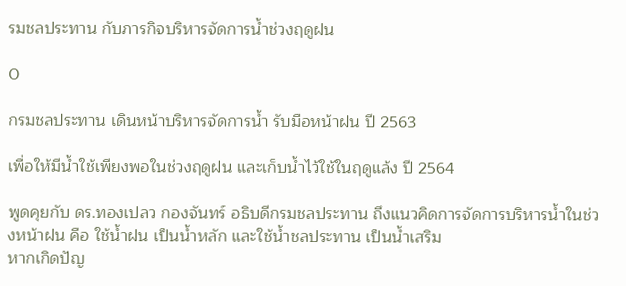รมชลประทาน กับภารกิจบริหารจัดการน้ำช่วงฤดูฝน

0

กรมชลประทาน เดินหน้าบริหารจัดการน้ำ รับมือหน้าฝน ปี 2563

เพื่อให้มีน้ำใช้เพียงพอในช่วงฤดูฝน และเก็บน้ำไว้ใช้ในฤดูแล้ง ปี 2564

พูดคุยกับ ดร.ทองเปลว กองจันทร์ อธิบดีกรมชลประทาน ถึงแนวคิดการจัดการบริหารน้ำในช่วงหน้าฝน คือ ใช้น้ำฝน เป็นน้ำหลัก และใช้น้ำชลประทาน เป็นน้ำเสริม
หากเกิดปัญ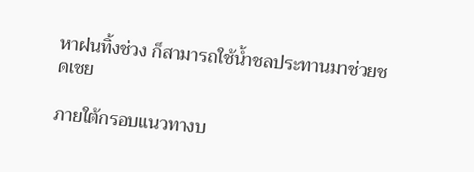หาฝนทิ้งช่วง ก็สามารถใช้น้ำชลประทานมาช่วยชดเชย

ภายใต้กรอบแนวทางบ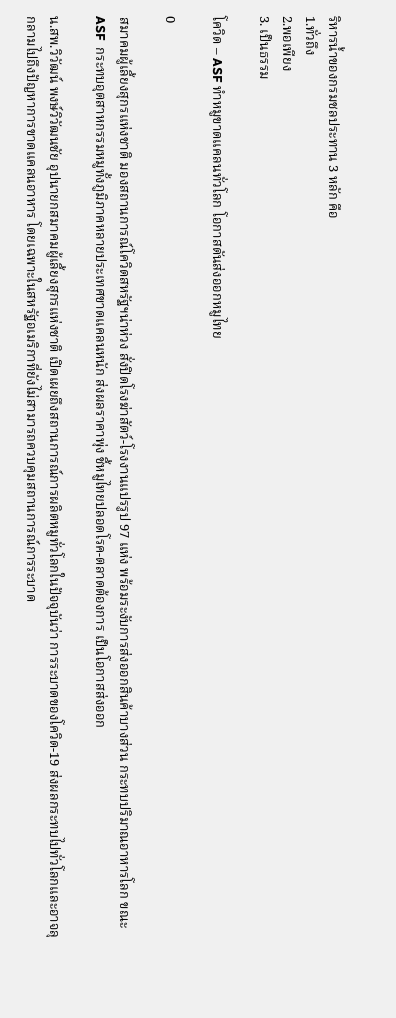ริหารน้ำของกรมชลประทาน 3 หลัก คือ
1.ทั่วถึง
2.พอเพียง
3. เป็นธรรม

โควิด – ASF ทำหมูขาดแคลนทั่วโลก โอกาสดันส่งออกหมูไทย

0

สมาคมผู้เลี้ยงสุกรแห่งชาติ มองสถานการณ์โควิดสหรัฐฯน่าห่วง สั่งปิดโรงฆ่าสัตว์-โรงงานแปรรูป 97 แห่ง พร้อมระงับการส่งออกสินค้าบางส่วน กระทบปริมาณอาหารโลก ขณะ ASF  กระทบอุตสาหกรรมหมูทั้งภูมิภาคหลายประเทศขาดแคลนหนัก ส่งผลราคาพุ่ง ชี้หมูไทยปลอดโรค-ตลาดต้องการ เป็นโอกาสส่งออก

น.สพ.วิวัฒน์ พงษ์วิวัฒนชัย อุปนายกสมาคมผู้เลี้ยงสุกรแห่งชาติ เปิดเผยถึงสถานการณ์การผลิตหมูทั่วโลกในปัจจุบันว่า การระบาดของโควิด-19 ส่งผลกระทบไปทั่วโลกและอาจลุกลามไปถึงปัญหาการขาดแคลนอาหาร โดยเฉพาะในสหรัฐอเมริกาที่ยังไม่สามารถควบคุมสถานการณ์การระบาด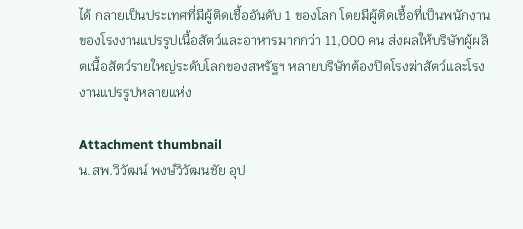ได้ กลายเป็นประเทศที่มีผู้ติดเชื้ออันดับ 1 ของโลก โดยมีผู้ติดเชื้อที่เป็นพนักงานของโรงงานแปรรูปเนื้อสัตว์และอาหารมากกว่า 11,000 คน ส่งผลให้บริษัทผู้ผลิตเนื้อสัตว์รายใหญ่ระดับโลกของสหรัฐฯ หลายบริษัทต้องปิดโรงฆ่าสัตว์และโรงงานแปรรูปหลายแห่ง

Attachment thumbnail
น.สพ.วิวัฒน์ พงษ์วิวัฒนชัย อุป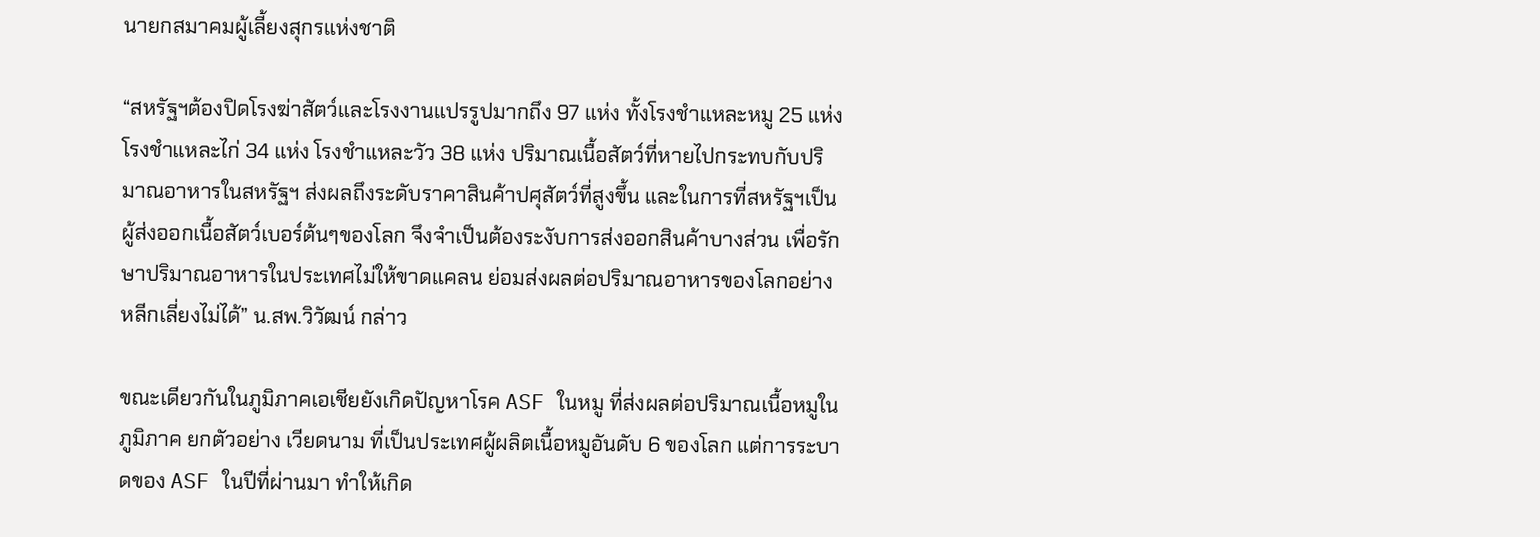นายกสมาคมผู้เลี้ยงสุกรแห่งชาติ

“สหรัฐฯต้องปิดโรงฆ่าสัตว์และโรงงานแปรรูปมากถึง 97 แห่ง ทั้งโรงชำแหละหมู 25 แห่ง โรงชำแหละไก่ 34 แห่ง โรงชำแหละวัว 38 แห่ง ปริมาณเนื้อสัตว์ที่หายไปกระทบกับปริมาณอาหารในสหรัฐฯ ส่งผลถึงระดับราคาสินค้าปศุสัตว์ที่สูงขึ้น และในการที่สหรัฐฯเป็นผู้ส่งออกเนื้อสัตว์เบอร์ต้นๆของโลก จึงจำเป็นต้องระงับการส่งออกสินค้าบางส่วน เพื่อรักษาปริมาณอาหารในประเทศไม่ให้ขาดแคลน ย่อมส่งผลต่อปริมาณอาหารของโลกอย่างหลีกเลี่ยงไม่ได้” น.สพ.วิวัฒน์ กล่าว

ขณะเดียวกันในภูมิภาคเอเชียยังเกิดปัญหาโรค ASF ในหมู ที่ส่งผลต่อปริมาณเนื้อหมูในภูมิภาค ยกตัวอย่าง เวียดนาม ที่เป็นประเทศผู้ผลิตเนื้อหมูอันดับ 6 ของโลก แต่การระบาดของ ASF ในปีที่ผ่านมา ทำให้เกิด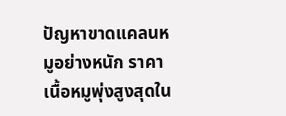ปัญหาขาดแคลนหมูอย่างหนัก ราคาเนื้อหมูพุ่งสูงสุดใน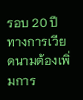รอบ 20 ปี ทางการเวียดนามต้องเพิ่มการ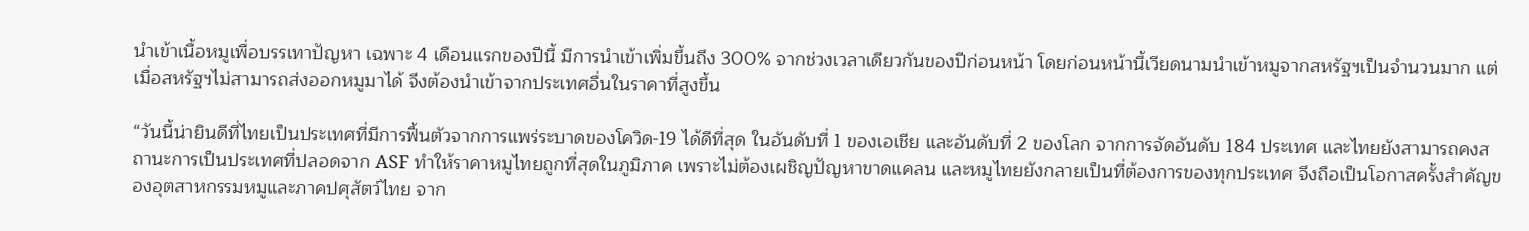นำเข้าเนื้อหมูเพื่อบรรเทาปัญหา เฉพาะ 4 เดือนแรกของปีนี้ มีการนำเข้าเพิ่มขึ้นถึง 300% จากช่วงเวลาเดียวกันของปีก่อนหน้า โดยก่อนหน้านี้เวียดนามนำเข้าหมูจากสหรัฐฯเป็นจำนวนมาก แต่เมื่อสหรัฐฯไม่สามารถส่งออกหมูมาได้ จึงต้องนำเข้าจากประเทศอื่นในราคาที่สูงขึ้น

“วันนี้น่ายินดีที่ไทยเป็นประเทศที่มีการฟื้นตัวจากการแพร่ระบาดของโควิด-19 ได้ดีที่สุด ในอันดับที่ 1 ของเอเชีย และอันดับที่ 2 ของโลก จากการจัดอันดับ 184 ประเทศ และไทยยังสามารถคงสถานะการเป็นประเทศที่ปลอดจาก ASF ทำให้ราคาหมูไทยถูกที่สุดในภูมิภาค เพราะไม่ต้องเผชิญปัญหาขาดแคลน และหมูไทยยังกลายเป็นที่ต้องการของทุกประเทศ จึงถือเป็นโอกาสครั้งสำคัญของอุตสาหกรรมหมูและภาคปศุสัตว์ไทย จาก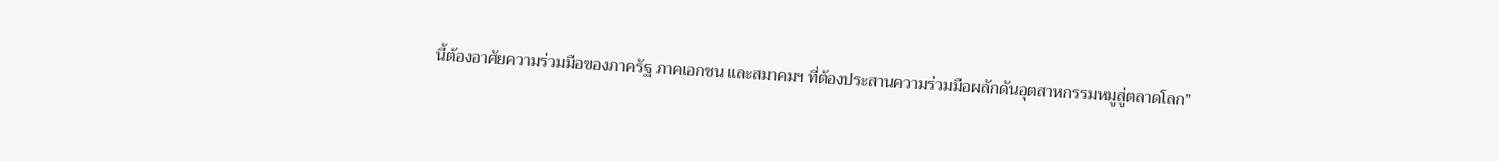นี้ต้องอาศัยความร่วมมือของภาครัฐ ภาคเอกชน และสมาคมฯ ที่ต้องประสานความร่วมมือผลักดันอุตสาหกรรมหมูสู่ตลาดโลก”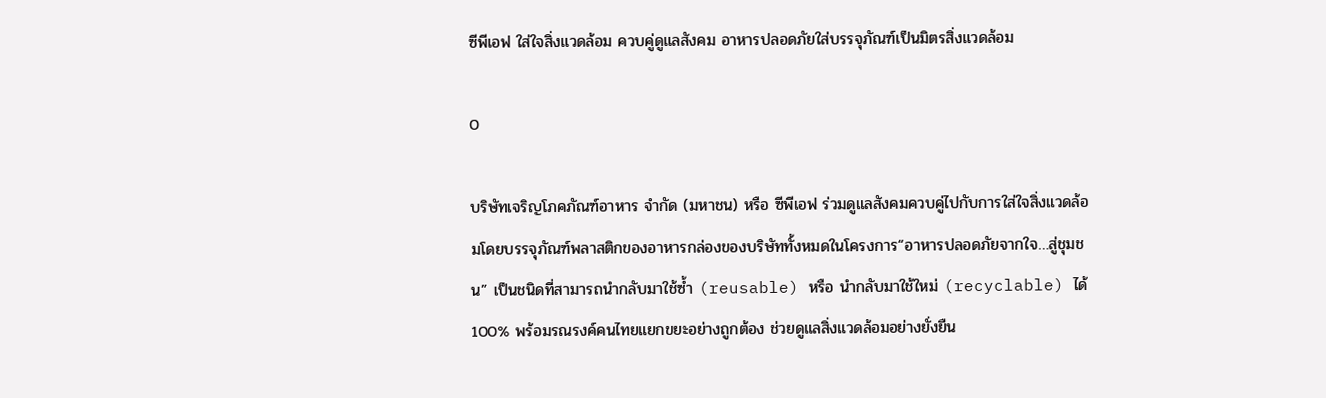ซีพีเอฟ ใส่ใจสิ่งแวดล้อม ควบคู่ดูแลสังคม อาหารปลอดภัยใส่บรรจุภัณฑ์เป็นมิตรสิ่งแวดล้อม

0

บริษัทเจริญโภคภัณฑ์อาหาร จำกัด (มหาชน) หรือ ซีพีเอฟ ร่วมดูแลสังคมควบคู่ไปกับการใส่ใจสิ่งแวดล้อมโดยบรรจุภัณฑ์พลาสติกของอาหารกล่องของบริษัททั้งหมดในโครงการ“อาหารปลอดภัยจากใจ…สู่ชุมชน” เป็นชนิดที่สามารถนำกลับมาใช้ซ้ำ (reusable) หรือ นำกลับมาใช้ใหม่ (recyclable) ได้ 100% พร้อมรณรงค์คนไทยแยกขยะอย่างถูกต้อง ช่วยดูแลสิ่งแวดล้อมอย่างยั่งยืน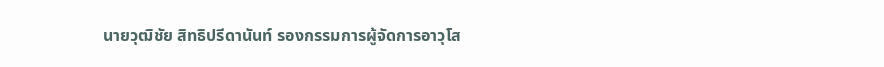นายวุฒิชัย สิทธิปรีดานันท์ รองกรรมการผู้จัดการอาวุโส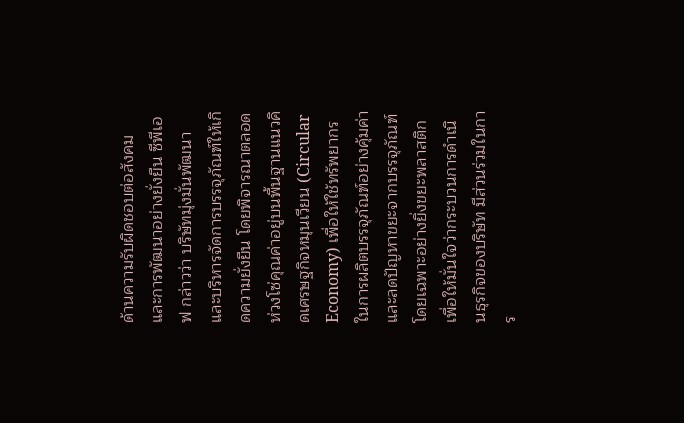ด้านความรับผิดชอบต่อสังคมและการพัฒนาอย่างยั่งยืน ซีพีเอฟ กล่าวว่า บริษัทมุ่งมั่นพัฒนาและบริหารจัดการบรรจุภัณฑ์ให้เกิดความยั่งยืน โดยพิจารณาตลอดห่วงโซ่คุณค่าอยู่บนพื้นฐานแนวคิดเศรษฐกิจหมุนเวียน (Circular Economy) เพื่อให้ใช้ทรัพยากรในการผลิตบรรจุภัณฑ์อย่างคุ้มค่า และลดปัญหาขยะจากบรรจุภัณฑ์ โดยเฉพาะอย่างยิ่งขยะพลาสติก เพื่อให้มั่นใจว่ากระบวนการดำเนินธุรกิจของบริษัท มีส่วนร่วมในการ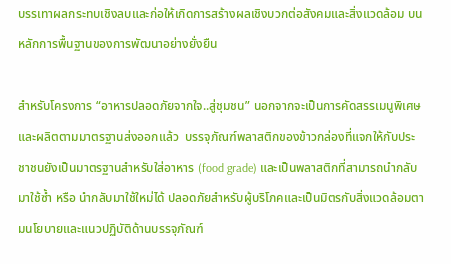บรรเทาผลกระทบเชิงลบและก่อให้เกิดการสร้างผลเชิงบวกต่อสังคมและสิ่งแวดล้อม บนหลักการพื้นฐานของการพัฒนาอย่างยั่งยืน

สำหรับโครงการ “อาหารปลอดภัยจากใจ..สู่ชุมชน” นอกจากจะเป็นการคัดสรรเมนูพิเศษและผลิตตามมาตรฐานส่งออกแล้ว  บรรจุภัณฑ์พลาสติกของข้าวกล่องที่แจกให้กับประชาชนยังเป็นมาตรฐานสำหรับใส่อาหาร (food grade) และเป็นพลาสติกที่สามารถนำกลับมาใช้ซ้ำ หรือ นำกลับมาใช้ใหม่ได้ ปลอดภัยสำหรับผู้บริโภคและเป็นมิตรกับสิ่งแวดล้อมตามนโยบายและแนวปฏิบัติด้านบรรจุภัณฑ์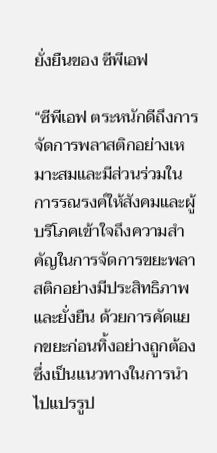ยั่งยืนของ ซีพีเอฟ

“ซีพีเอฟ ตระหนักดีถึงการจัดการพลาสติกอย่างเหมาะสมและมีส่วนร่วมในการรณรงค์ให้สังคมและผู้บริโภคเข้าใจถึงความสำคัญในการจัดการขยะพลาสติกอย่างมีประสิทธิภาพและยั่งยืน ด้วยการคัดแยกขยะก่อนทิ้งอย่างถูกต้อง ซึ่งเป็นแนวทางในการนำไปแปรรูป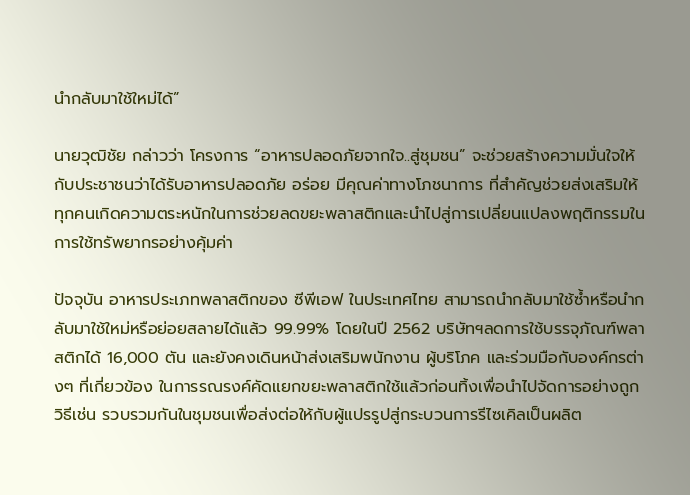นำกลับมาใช้ใหม่ได้”

นายวุฒิชัย กล่าวว่า โครงการ “อาหารปลอดภัยจากใจ..สู่ชุมชน” จะช่วยสร้างความมั่นใจให้กับประชาชนว่าได้รับอาหารปลอดภัย อร่อย มีคุณค่าทางโภชนาการ ที่สำคัญช่วยส่งเสริมให้ทุกคนเกิดความตระหนักในการช่วยลดขยะพลาสติกและนำไปสู่การเปลี่ยนแปลงพฤติกรรมในการใช้ทรัพยากรอย่างคุ้มค่า

ปัจจุบัน อาหารประเภทพลาสติกของ ซีพีเอฟ ในประเทศไทย สามารถนำกลับมาใช้ซ้ำหรือนำกลับมาใช้ใหม่หรือย่อยสลายได้แล้ว 99.99% โดยในปี 2562 บริษัทฯลดการใช้บรรจุภัณฑ์พลาสติกได้ 16,000 ตัน และยังคงเดินหน้าส่งเสริมพนักงาน ผู้บริโภค และร่วมมือกับองค์กรต่างๆ ที่เกี่ยวข้อง ในการรณรงค์คัดแยกขยะพลาสติกใช้แล้วก่อนทิ้งเพื่อนำไปจัดการอย่างถูกวิธีเช่น รวบรวมกันในชุมชนเพื่อส่งต่อให้กับผู้แปรรูปสู่กระบวนการรีไซเคิลเป็นผลิต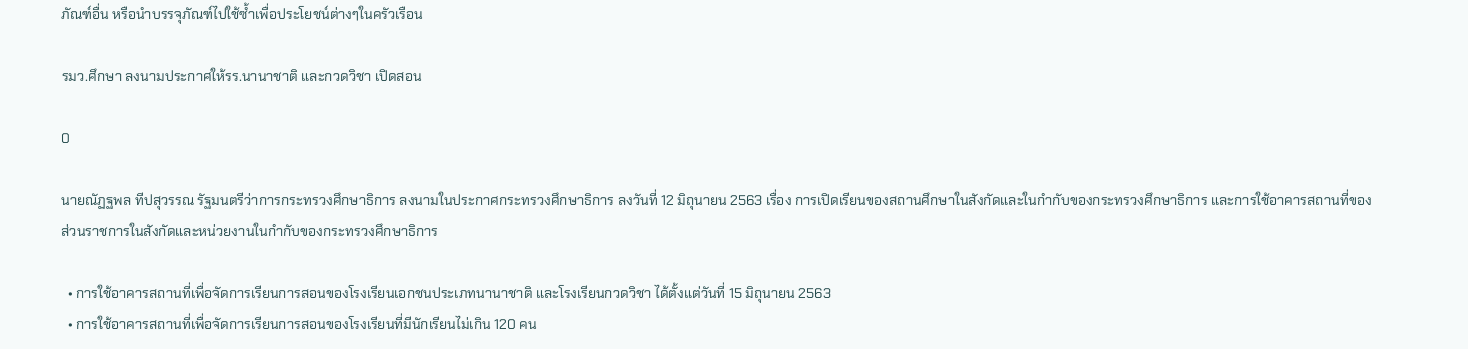ภัณฑ์อื่น หรือนำบรรจุภัณฑ์ไปใช้ซ้ำเพื่อประโยชน์ต่างๆในครัวเรือน

รมว.ศึกษา ลงนามประกาศให้รร.นานาชาติ และกวดวิชา เปิดสอน

0

นายณัฏฐพล ทีปสุวรรณ รัฐมนตรีว่าการกระทรวงศึกษาธิการ ลงนามในประกาศกระทรวงศึกษาธิการ ลงวันที่ 12 มิถุนายน 2563 เรื่อง การเปิดเรียนของสถานศึกษาในสังกัดและในกำกับของกระทรวงศึกษาธิการ และการใช้อาคารสถานที่ของส่วนราชการในสังกัดและหน่วยงานในกำกับของกระทรวงศึกษาธิการ

  • การใช้อาคารสถานที่เพื่อจัดการเรียนการสอนของโรงเรียนเอกชนประเภทนานาชาติ และโรงเรียนกวดวิชา ได้ตั้งแต่วันที่ 15 มิถุนายน 2563
  • การใช้อาคารสถานที่เพื่อจัดการเรียนการสอนของโรงเรียนที่มีนักเรียนไม่เกิน 120 คน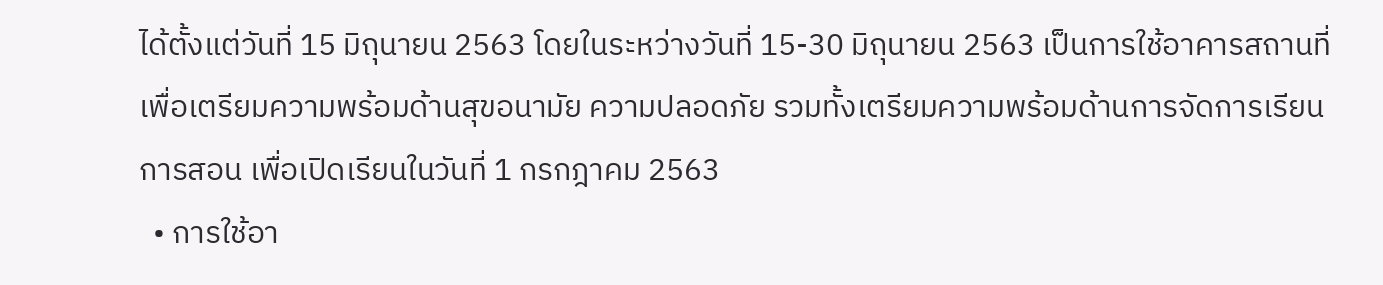ได้ตั้งแต่วันที่ 15 มิถุนายน 2563 โดยในระหว่างวันที่ 15-30 มิถุนายน 2563 เป็นการใช้อาคารสถานที่เพื่อเตรียมความพร้อมด้านสุขอนามัย ความปลอดภัย รวมทั้งเตรียมความพร้อมด้านการจัดการเรียนการสอน เพื่อเปิดเรียนในวันที่ 1 กรกฎาคม 2563
  • การใช้อา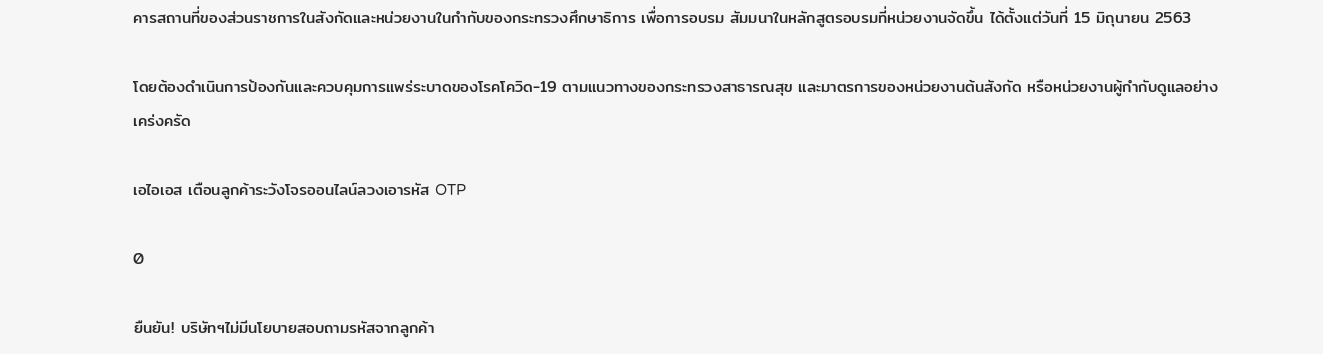คารสถานที่ของส่วนราชการในสังกัดและหน่วยงานในกำกับของกระทรวงศึกษาธิการ เพื่อการอบรม สัมมนาในหลักสูตรอบรมที่หน่วยงานจัดขึ้น ได้ตั้งแต่วันที่ 15 มิถุนายน 2563

โดยต้องดำเนินการป้องกันและควบคุมการแพร่ระบาดของโรคโควิด-19 ตามแนวทางของกระทรวงสาธารณสุข และมาตรการของหน่วยงานต้นสังกัด หรือหน่วยงานผู้กำกับดูแลอย่างเคร่งครัด

เอไอเอส เตือนลูกค้าระวังโจรออนไลน์ลวงเอารหัส OTP

0

ยืนยัน! บริษัทฯไม่มีนโยบายสอบถามรหัสจากลูกค้า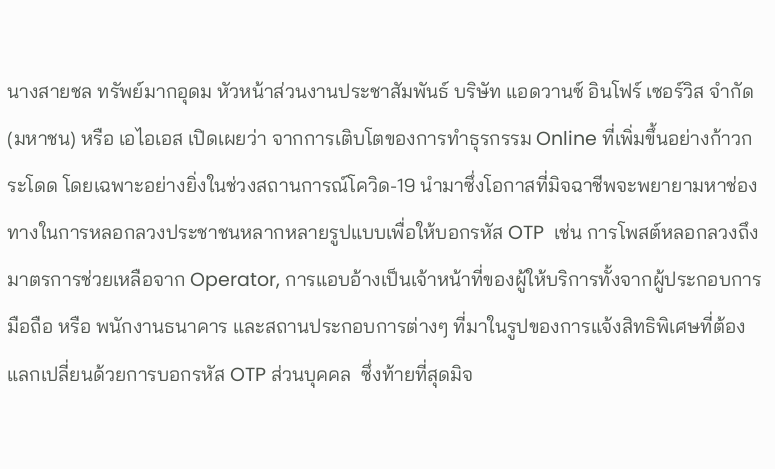นางสายชล ทรัพย์มากอุดม หัวหน้าส่วนงานประชาสัมพันธ์ บริษัท แอดวานซ์ อินโฟร์ เซอร์วิส จำกัด (มหาชน) หรือ เอไอเอส เปิดเผยว่า จากการเติบโตของการทำธุรกรรม Online ที่เพิ่มขึ้นอย่างก้าวกระโดด โดยเฉพาะอย่างยิ่งในช่วงสถานการณ์โควิด-19 นำมาซึ่งโอกาสที่มิจฉาชีพจะพยายามหาช่องทางในการหลอกลวงประชาชนหลากหลายรูปแบบเพื่อให้บอกรหัส OTP  เช่น การโพสต์หลอกลวงถึงมาตรการช่วยเหลือจาก Operator, การแอบอ้างเป็นเจ้าหน้าที่ของผู้ให้บริการทั้งจากผู้ประกอบการมือถือ หรือ พนักงานธนาคาร และสถานประกอบการต่างๆ ที่มาในรูปของการแจ้งสิทธิพิเศษที่ต้องแลกเปลี่ยนด้วยการบอกรหัส OTP ส่วนบุคคล  ซึ่งท้ายที่สุดมิจ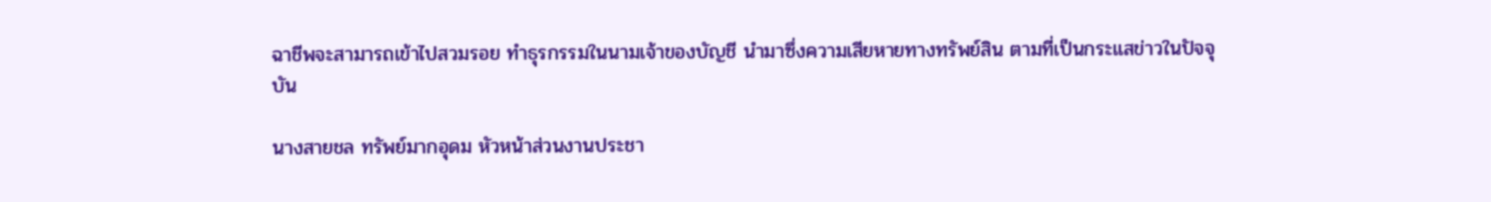ฉาชีพจะสามารถเข้าไปสวมรอย ทำธุรกรรมในนามเจ้าของบัญชี นำมาซึ่งความเสียหายทางทรัพย์สิน ตามที่เป็นกระแสข่าวในปัจจุบัน

นางสายชล ทรัพย์มากอุดม หัวหน้าส่วนงานประชา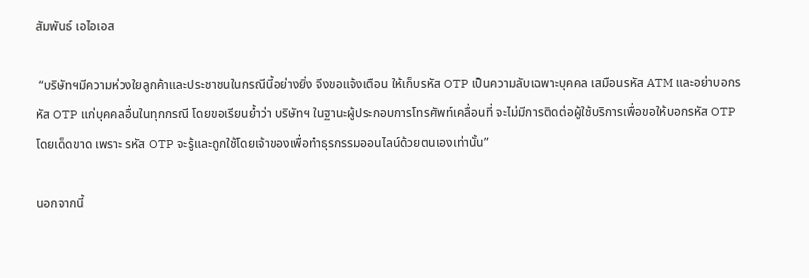สัมพันธ์ เอไอเอส

 “บริษัทฯมีความห่วงใยลูกค้าและประชาชนในกรณีนี้อย่างยิ่ง จึงขอแจ้งเตือน ให้เก็บรหัส OTP เป็นความลับเฉพาะบุคคล เสมือนรหัส ATM และอย่าบอกรหัส OTP แก่บุคคลอื่นในทุกกรณี โดยขอเรียนย้ำว่า บริษัทฯ ในฐานะผู้ประกอบการโทรศัพท์เคลื่อนที่ จะไม่มีการติดต่อผู้ใช้บริการเพื่อขอให้บอกรหัส OTP โดยเด็ดขาด เพราะ รหัส OTP จะรู้และถูกใช้โดยเจ้าของเพื่อทำธุรกรรมออนไลน์ด้วยตนเองเท่านั้น”

นอกจากนี้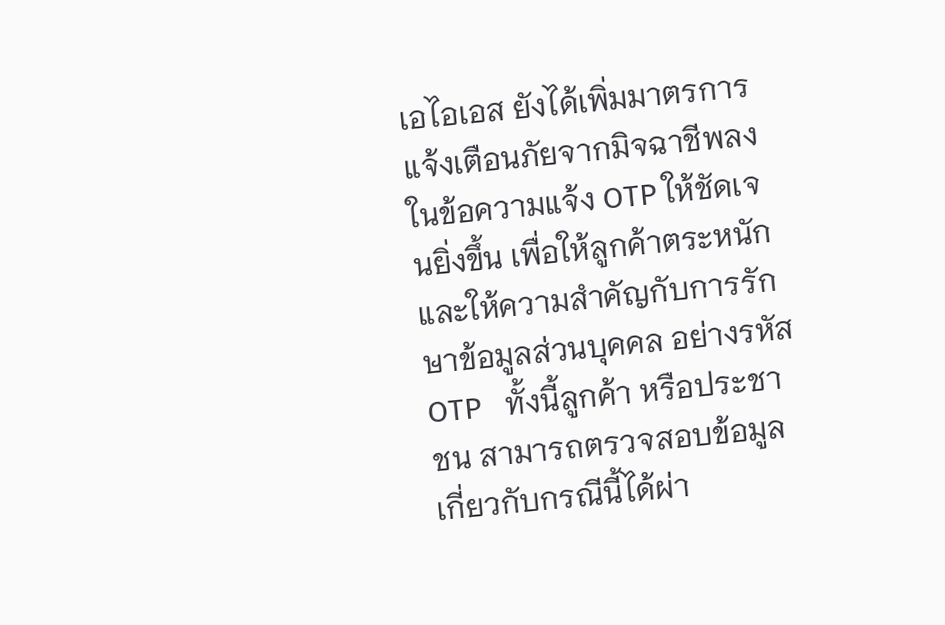เอไอเอส ยังได้เพิ่มมาตรการแจ้งเตือนภัยจากมิจฉาชีพลงในข้อความแจ้ง OTP ให้ชัดเจนยิ่งขึ้น เพื่อให้ลูกค้าตระหนัก และให้ความสำคัญกับการรักษาข้อมูลส่วนบุคคล อย่างรหัส OTP   ทั้งนี้ลูกค้า หรือประชาชน สามารถตรวจสอบข้อมูลเกี่ยวกับกรณีนี้ได้ผ่า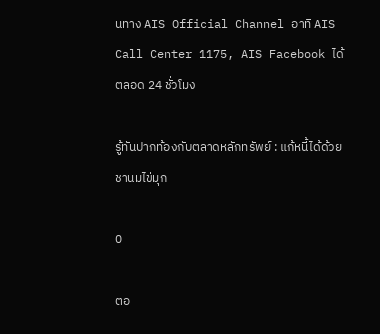นทาง AIS Official Channel อาทิ AIS Call Center 1175, AIS Facebook ได้ตลอด 24 ชั่วโมง

รู้ทันปากท้องกับตลาดหลักทรัพย์ : แก้หนี้ได้ด้วยชานมไข่มุก

0

ตอ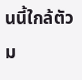นนี้ใกล้ตัวม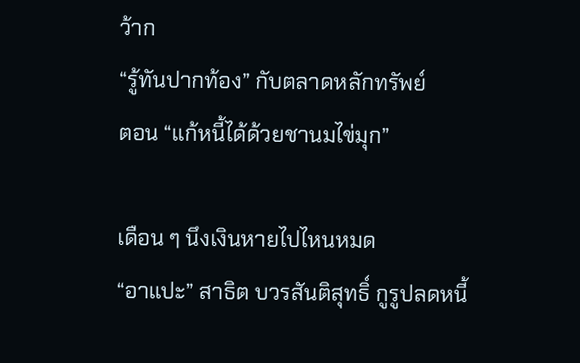ว้าก
“รู้ทันปากท้อง” กับตลาดหลักทรัพย์
ตอน “แก้หนี้ได้ด้วยชานมไข่มุก”

เดือน ๆ นึงเงินหายไปไหนหมด
“อาแปะ” สาธิต บวรสันติสุทธิ์ กูรูปลดหนี้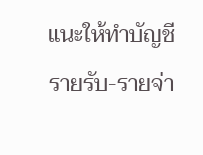แนะให้ทำบัญชีรายรับ-รายจ่า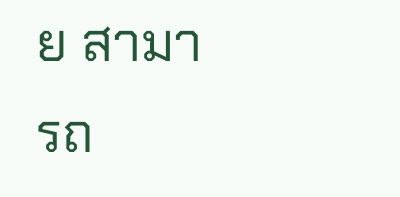ย สามารถ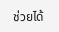ช่วยได้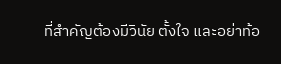ที่สำคัญต้องมีวินัย ตั้งใจ และอย่าท้อ